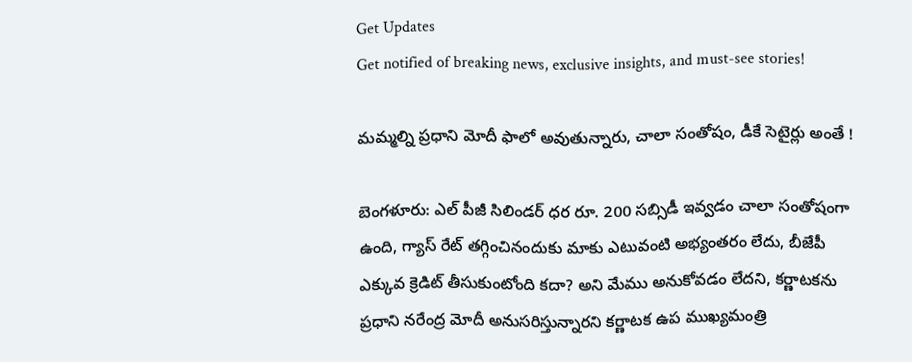Get Updates
Get notified of breaking news, exclusive insights, and must-see stories!

మమ్మల్ని ప్రధాని మోదీ ఫాలో అవుతున్నారు, చాలా సంతోషం, డీకే సెటైర్లు అంతే !

బెంగళూరు: ఎల్ పీజీ సిలిండర్ ధర రూ. 200 సబ్సిడీ ఇవ్వడం చాలా సంతోషంగా ఉంది, గ్యాస్ రేట్ తగ్గించినందుకు మాకు ఎటువంటి అభ్యంతరం లేదు, బీజేపీ ఎక్కువ క్రెడిట్ తీసుకుంటోంది కదా? అని మేము అనుకోవడం లేదని, కర్ణాటకను ప్రధాని నరేంద్ర మోదీ అనుసరిస్తున్నారని కర్ణాటక ఉప ముఖ్యమంత్రి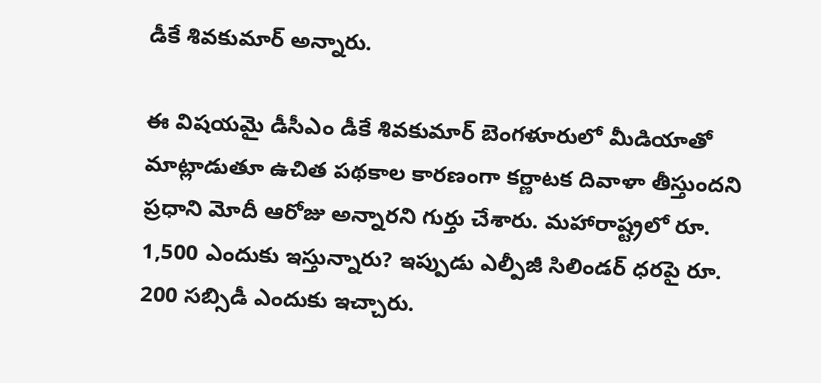డీకే శివకుమార్ అన్నారు.

ఈ విషయమై డీసీఎం డీకే శివకుమార్ బెంగళూరులో మీడియాతో మాట్లాడుతూ ఉచిత పథకాల కారణంగా కర్ణాటక దివాళా తీస్తుందని ప్రధాని మోదీ ఆరోజు అన్నారని గుర్తు చేశారు. మహారాష్ట్రలో రూ. 1,500 ఎందుకు ఇస్తున్నారు? ఇప్పుడు ఎల్పీజీ సిలిండర్ ధరపై రూ. 200 సబ్సిడీ ఎందుకు ఇచ్చారు.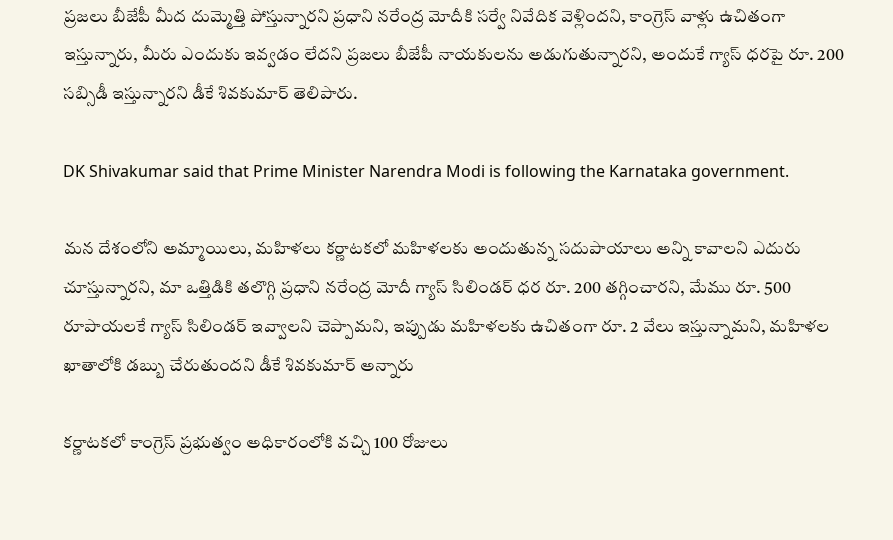ప్రజలు బీజేపీ మీద దుమ్మెత్తి పోస్తున్నారని ప్రధాని నరేంద్ర మోదీకి సర్వే నివేదిక వెళ్లిందని, కాంగ్రెస్ వాళ్లు ఉచితంగా ఇస్తున్నారు, మీరు ఎందుకు ఇవ్వడం లేదని ప్రజలు బీజేపీ నాయకులను అడుగుతున్నారని, అందుకే గ్యాస్ ధరపై రూ. 200 సబ్సిడీ ఇస్తున్నారని డీకే శివకుమార్ తెలిపారు.

DK Shivakumar said that Prime Minister Narendra Modi is following the Karnataka government.

మన దేశంలోని అమ్మాయిలు, మహిళలు కర్ణాటకలో మహిళలకు అందుతున్న సదుపాయాలు అన్ని కావాలని ఎదురు చూస్తున్నారని, మా ఒత్తిడికి తలొగ్గి ప్రధాని నరేంద్ర మోదీ గ్యాస్ సిలిండర్ ధర రూ. 200 తగ్గించారని, మేము రూ. 500 రూపాయలకే గ్యాస్ సిలిండర్ ఇవ్వాలని చెప్పామని, ఇప్పుడు మహిళలకు ఉచితంగా రూ. 2 వేలు ఇస్తున్నామని, మహిళల ఖాతాలోకి డబ్బు చేరుతుందని డీకే శివకుమార్ అన్నారు

కర్ణాటకలో కాంగ్రెస్ ప్రభుత్వం అధికారంలోకి వచ్చి 100 రోజులు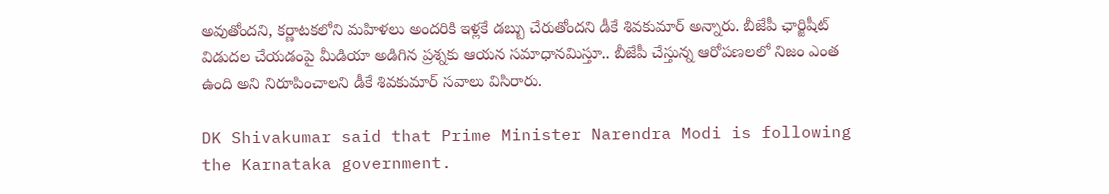అవుతోందని, కర్ణాటకలోని మహిళలు అందరికి ఇళ్లకే డబ్బు చేరుతోందని డీకే శివకుమార్ అన్నారు. బీజేపీ ఛార్జిషీట్‌ విడుదల చేయడంపై మీడియా అడిగిన ప్రశ్నకు ఆయన సమాధానమిస్తూ.. బీజేపీ చేస్తున్న ఆరోపణలలో నిజం ఎంత ఉంది అని నిరూపించాలని డీకే శివకుమార్ సవాలు విసిరారు.

DK Shivakumar said that Prime Minister Narendra Modi is following the Karnataka government.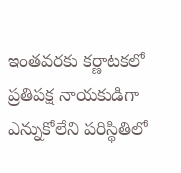ఇంతవరకు కర్ణాటకలో ప్రతిపక్ష నాయకుడిగా ఎన్నుకోలేని పరిస్థితిలో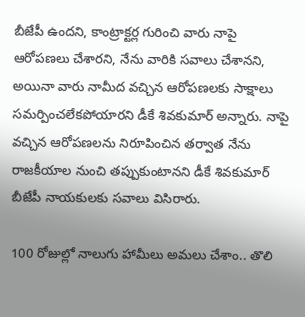బీజేపీ ఉందని, కాంట్రాక్టర్ల గురించి వారు నాపై ఆరోపణలు చేశారని, నేను వారికి సవాలు చేశానని, అయినా వారు నామీద వచ్చిన ఆరోపణలకు సాక్షాలు సమర్పించలేకపోయారని డీకే శివకుమార్ అన్నారు. నాపై వచ్చిన ఆరోపణలను నిరూపించిన తర్వాత నేను రాజకీయాల నుంచి తప్పుకుంటానని డీకే శివకుమార్ బీజేపీ నాయకులకు సవాలు విసిరారు.

100 రోజుల్లో నాలుగు హామీలు అమలు చేశాం.. తొలి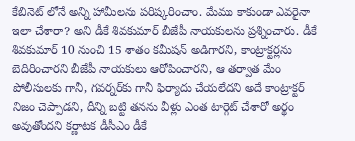కేబినెట్ లోనే అన్ని హామీలను పరిష్కరించాం. మేము కాకుండా ఎవరైనా ఇలా చేశారా? అని డీకే శివకుమార్ బీజేపీ నాయకులను ప్రశ్నించారు. డీకే శివకుమార్ 10 నుంచి 15 శాతం కమీషన్ అడిగారని, కాంట్రాక్టర్లను బెదిరించారని బీజేపీ నాయకులు ఆరోపించారని, ఆ తర్వాత మేం పోలీసులకు గానీ, గవర్నర్‌కు గానీ ఫిర్యాదు చేయలేదని అదే కాంట్రాక్టర్‌ నిజం చెప్పాడని, దీన్ని బట్టి తనను వీళ్లు ఎంత టార్గెట్ చేశారో అర్థం అవుతోందని కర్ణాటక డీసీఎం డీకే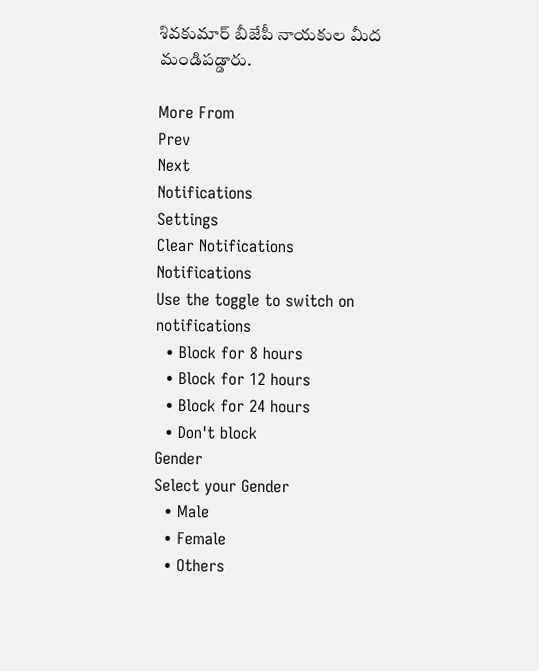శివకుమార్ బీజేపీ నాయకుల మీద మండిపడ్డారు.

More From
Prev
Next
Notifications
Settings
Clear Notifications
Notifications
Use the toggle to switch on notifications
  • Block for 8 hours
  • Block for 12 hours
  • Block for 24 hours
  • Don't block
Gender
Select your Gender
  • Male
  • Female
  • Others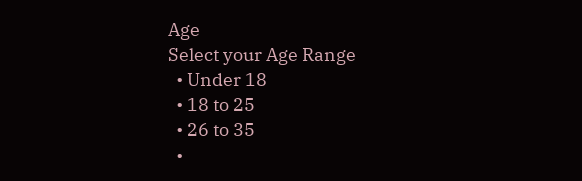Age
Select your Age Range
  • Under 18
  • 18 to 25
  • 26 to 35
  •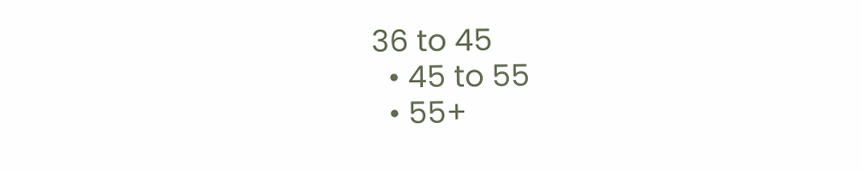36 to 45
  • 45 to 55
  • 55+